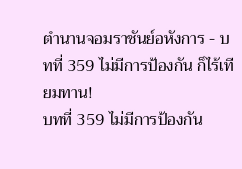ตำนานจอมราชันย์อหังการ - บทที่ 359 ไม่มีการป้องกัน ก็ไร้เทียมทาน!
บทที่ 359 ไม่มีการป้องกัน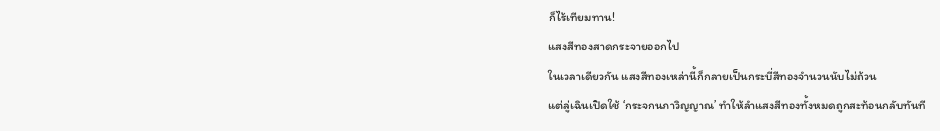ก็ไร้เทียมทาน!
แสงสีทองสาดกระจายออกไป
ในเวลาเดียวกัน แสงสีทองเหล่านี้ก็กลายเป็นกระบี่สีทองจำนวนนับไม่ถ้วน
แต่ลู่เฉินเปิดใช้ ‘กระจกนภาวิญญาณ’ ทำให้ลำแสงสีทองทั้งหมดถูกสะท้อนกลับทันที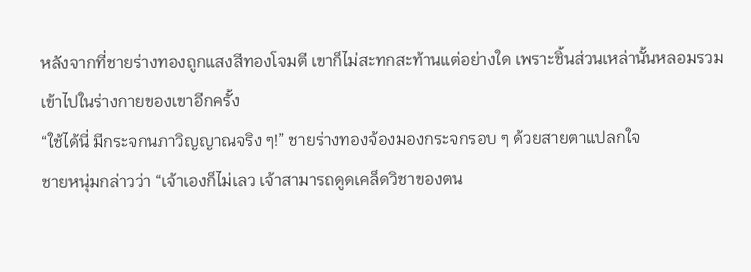หลังจากที่ชายร่างทองถูกแสงสีทองโจมตี เขาก็ไม่สะทกสะท้านแต่อย่างใด เพราะชิ้นส่วนเหล่านั้นหลอมรวมเข้าไปในร่างกายของเขาอีกครั้ง
“ใช้ได้นี่ มีกระจกนภาวิญญาณจริง ๆ!” ชายร่างทองจ้องมองกระจกรอบ ๆ ด้วยสายตาแปลกใจ
ชายหนุ่มกล่าวว่า “เจ้าเองก็ไม่เลว เจ้าสามารถดูดเคล็ดวิชาของตน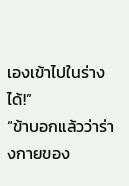เองเข้าไปในร่างได้!”
“ข้าบอกแล้วว่าร่างกายของ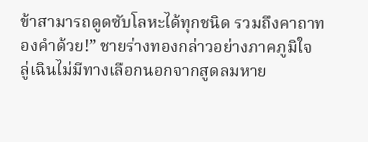ข้าสามารถดูดซับโลหะได้ทุกชนิด รวมถึงคาถาทองคำด้วย!” ชายร่างทองกล่าวอย่างภาคภูมิใจ
ลู่เฉินไม่มีทางเลือกนอกจากสูดลมหาย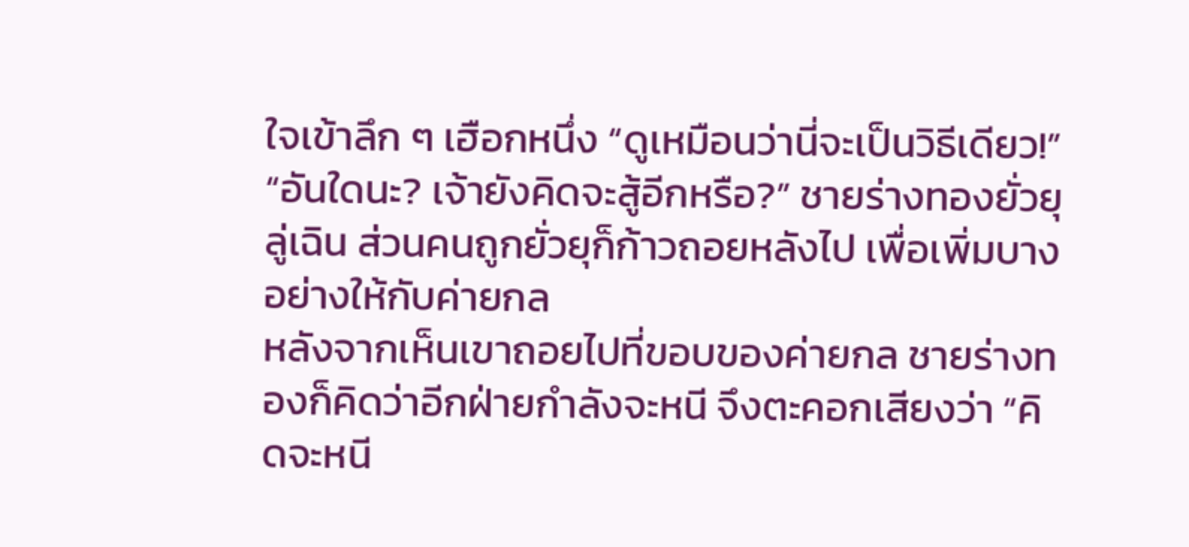ใจเข้าลึก ๆ เฮือกหนึ่ง “ดูเหมือนว่านี่จะเป็นวิธีเดียว!”
“อันใดนะ? เจ้ายังคิดจะสู้อีกหรือ?” ชายร่างทองยั่วยุลู่เฉิน ส่วนคนถูกยั่วยุก็ก้าวถอยหลังไป เพื่อเพิ่มบางอย่างให้กับค่ายกล
หลังจากเห็นเขาถอยไปที่ขอบของค่ายกล ชายร่างทองก็คิดว่าอีกฝ่ายกำลังจะหนี จึงตะคอกเสียงว่า “คิดจะหนี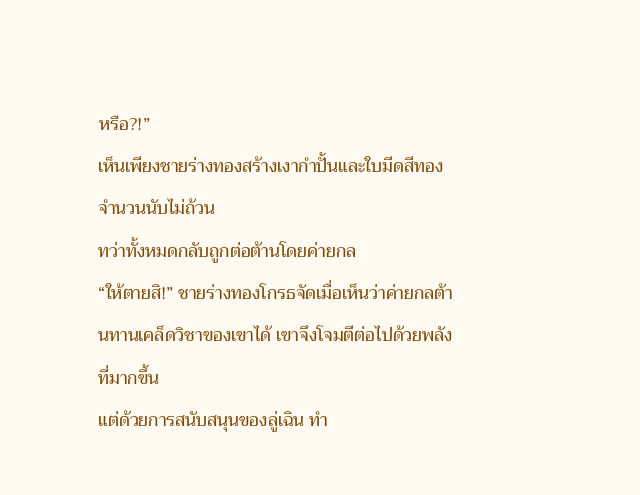หรือ?!”
เห็นเพียงชายร่างทองสร้างเงากำปั้นและใบมีดสีทองจำนวนนับไม่ถ้วน
ทว่าทั้งหมดกลับถูกต่อต้านโดยค่ายกล
“ให้ตายสิ!” ชายร่างทองโกรธจัดเมื่อเห็นว่าค่ายกลต้านทานเคล็ดวิชาของเขาได้ เขาจึงโจมตีต่อไปด้วยพลังที่มากขึ้น
แต่ด้วยการสนับสนุนของลู่เฉิน ทำ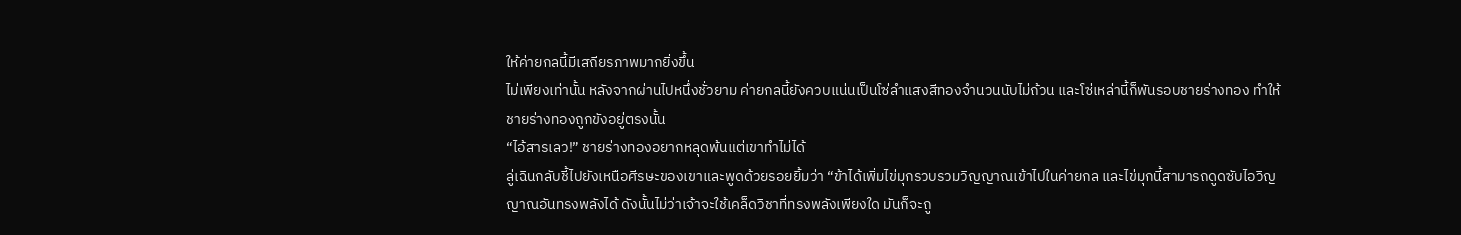ให้ค่ายกลนี้มีเสถียรภาพมากยิ่งขึ้น
ไม่เพียงเท่านั้น หลังจากผ่านไปหนึ่งชั่วยาม ค่ายกลนี้ยังควบแน่นเป็นโซ่ลำแสงสีทองจำนวนนับไม่ถ้วน และโซ่เหล่านี้ก็พันรอบชายร่างทอง ทำให้ชายร่างทองถูกขังอยู่ตรงนั้น
“ไอ้สารเลว!” ชายร่างทองอยากหลุดพ้นแต่เขาทำไม่ได้
ลู่เฉินกลับชี้ไปยังเหนือศีรษะของเขาและพูดด้วยรอยยิ้มว่า “ข้าได้เพิ่มไข่มุกรวบรวมวิญญาณเข้าไปในค่ายกล และไข่มุกนี้สามารถดูดซับไอวิญญาณอันทรงพลังได้ ดังนั้นไม่ว่าเจ้าจะใช้เคล็ดวิชาที่ทรงพลังเพียงใด มันก็จะถู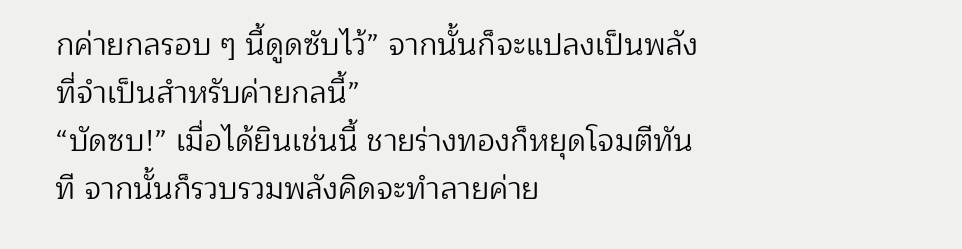กค่ายกลรอบ ๆ นี้ดูดซับไว้” จากนั้นก็จะแปลงเป็นพลังที่จำเป็นสำหรับค่ายกลนี้”
“บัดซบ!” เมื่อได้ยินเช่นนี้ ชายร่างทองก็หยุดโจมตีทันที จากนั้นก็รวบรวมพลังคิดจะทำลายค่าย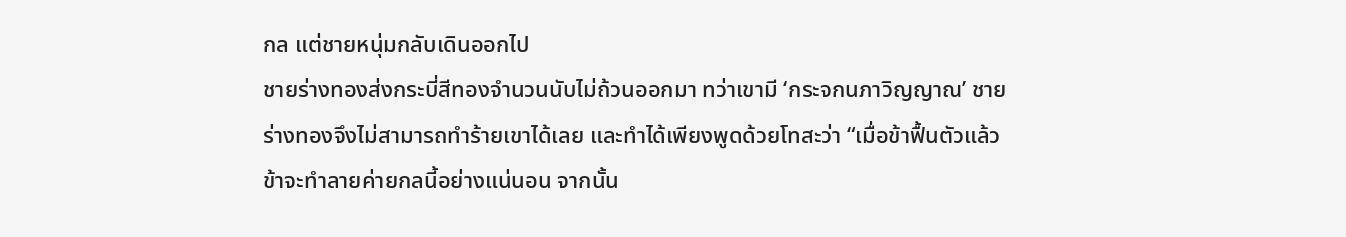กล แต่ชายหนุ่มกลับเดินออกไป
ชายร่างทองส่งกระบี่สีทองจำนวนนับไม่ถ้วนออกมา ทว่าเขามี ‘กระจกนภาวิญญาณ’ ชายร่างทองจึงไม่สามารถทำร้ายเขาได้เลย และทำได้เพียงพูดด้วยโทสะว่า “เมื่อข้าฟื้นตัวแล้ว ข้าจะทำลายค่ายกลนี้อย่างแน่นอน จากนั้น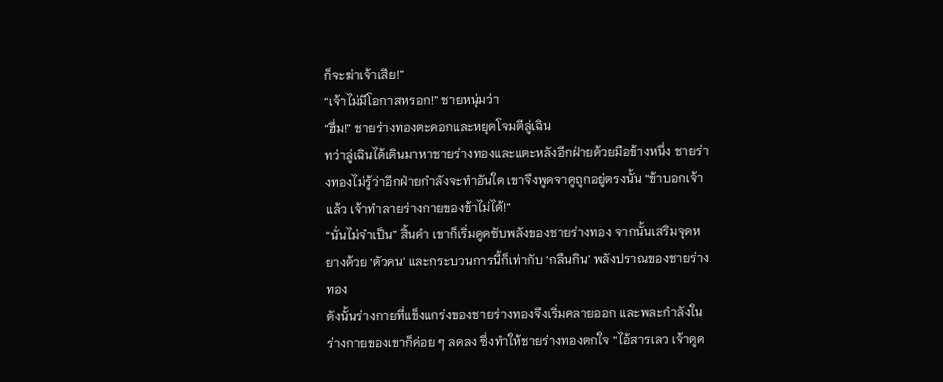ก็จะฆ่าเจ้าเสีย!”
“เจ้าไม่มีโอกาสหรอก!” ชายหนุ่มว่า
“ฮึ่ม!” ชายร่างทองตะคอกและหยุดโจมตีลู่เฉิน
ทว่าลู่เฉินได้เดินมาหาชายร่างทองและแตะหลังอีกฝ่ายด้วยมือข้างหนึ่ง ชายร่างทองไม่รู้ว่าอีกฝ่ายกำลังจะทำอันใด เขาจึงพูดจาดูถูกอยู่ตรงนั้น “ข้าบอกเจ้าแล้ว เจ้าทำลายร่างกายของข้าไม่ได้!”
“นั่นไม่จำเป็น” สิ้นคำ เขาก็เริ่มดูดซับพลังของชายร่างทอง จากนั้นเสริมจุดหยางด้วย ‘ตัวคน’ และกระบวนการนี้ก็เท่ากับ ‘กลืนกิน’ พลังปราณของชายร่างทอง
ดังนั้นร่างกายที่แข็งแกร่งของชายร่างทองจึงเริ่มคลายออก และพละกำลังในร่างกายของเขาก็ค่อย ๆ ลดลง ซึ่งทำให้ชายร่างทองตกใจ “ไอ้สารเลว เจ้าดูด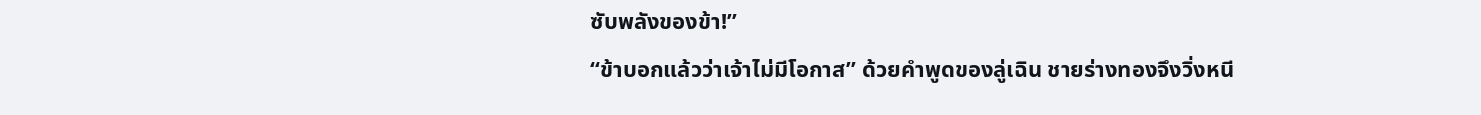ซับพลังของข้า!”
“ข้าบอกแล้วว่าเจ้าไม่มีโอกาส” ด้วยคำพูดของลู่เฉิน ชายร่างทองจึงวิ่งหนี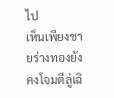ไป
เห็นเพียงชายร่างทองยังคงโจมตีลู่เฉิ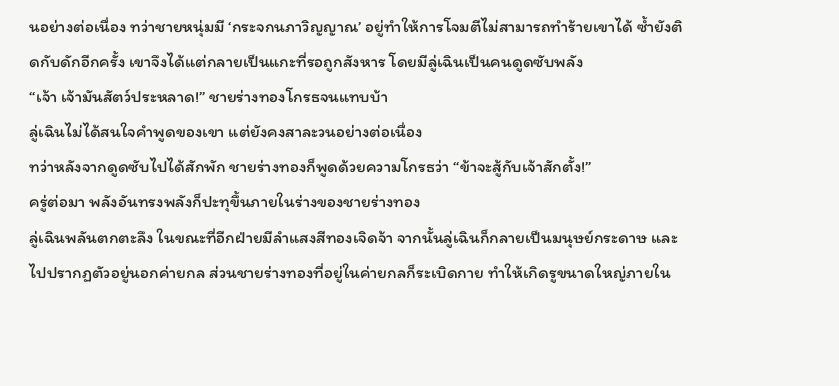นอย่างต่อเนื่อง ทว่าชายหนุ่มมี ‘กระจกนภาวิญญาณ’ อยู่ทำให้การโจมตีไม่สามารถทำร้ายเขาได้ ซ้ำยังติดกับดักอีกครั้ง เขาจึงได้แต่กลายเป็นแกะที่รอถูกสังหาร โดยมีลู่เฉินเป็นคนดูดซับพลัง
“เจ้า เจ้ามันสัตว์ประหลาด!” ชายร่างทองโกรธจนแทบบ้า
ลู่เฉินไม่ได้สนใจคำพูดของเขา แต่ยังคงสาละวนอย่างต่อเนื่อง
ทว่าหลังจากดูดซับไปได้สักพัก ชายร่างทองก็พูดด้วยความโกรธว่า “ข้าจะสู้กับเจ้าสักตั้ง!”
ครู่ต่อมา พลังอันทรงพลังก็ปะทุขึ้นภายในร่างของชายร่างทอง
ลู่เฉินพลันตกตะลึง ในขณะที่อีกฝ่ายมีลำแสงสีทองเจิดจ้า จากนั้นลู่เฉินก็กลายเป็นมนุษย์กระดาษ และไปปรากฏตัวอยู่นอกค่ายกล ส่วนชายร่างทองที่อยู่ในค่ายกลก็ระเบิดกาย ทำให้เกิดรูขนาดใหญ่ภายใน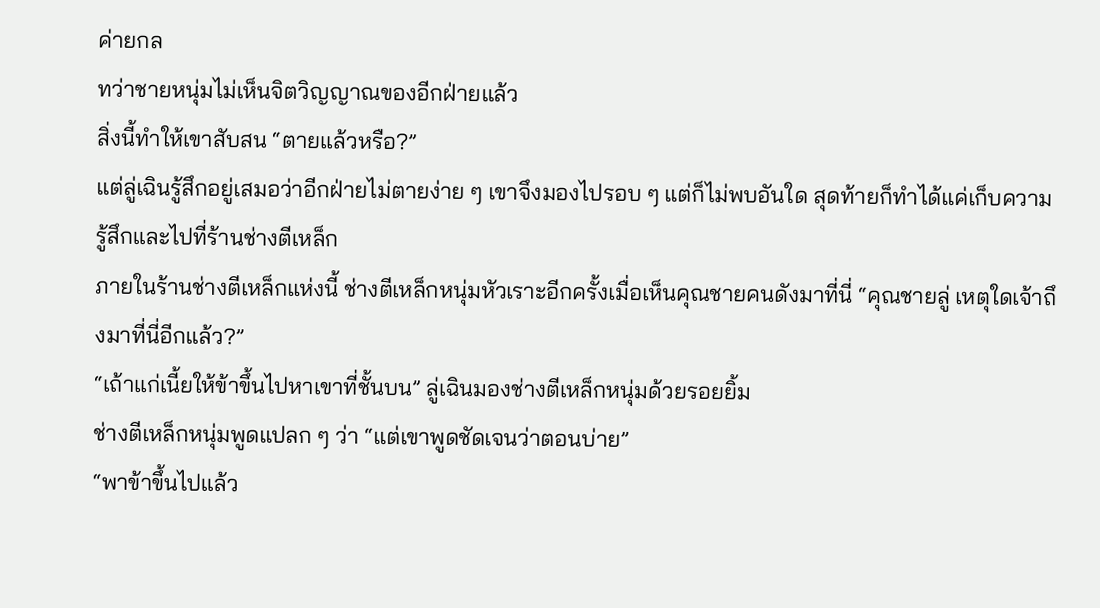ค่ายกล
ทว่าชายหนุ่มไม่เห็นจิตวิญญาณของอีกฝ่ายแล้ว
สิ่งนี้ทำให้เขาสับสน “ตายแล้วหรือ?”
แต่ลู่เฉินรู้สึกอยู่เสมอว่าอีกฝ่ายไม่ตายง่าย ๆ เขาจึงมองไปรอบ ๆ แต่ก็ไม่พบอันใด สุดท้ายก็ทำได้แค่เก็บความรู้สึกและไปที่ร้านช่างตีเหล็ก
ภายในร้านช่างตีเหล็กแห่งนี้ ช่างตีเหล็กหนุ่มหัวเราะอีกครั้งเมื่อเห็นคุณชายคนดังมาที่นี่ “คุณชายลู่ เหตุใดเจ้าถึงมาที่นี่อีกแล้ว?”
“เถ้าแก่เนี้ยให้ข้าขึ้นไปหาเขาที่ชั้นบน” ลู่เฉินมองช่างตีเหล็กหนุ่มด้วยรอยยิ้ม
ช่างตีเหล็กหนุ่มพูดแปลก ๆ ว่า “แต่เขาพูดชัดเจนว่าตอนบ่าย”
“พาข้าขึ้นไปแล้ว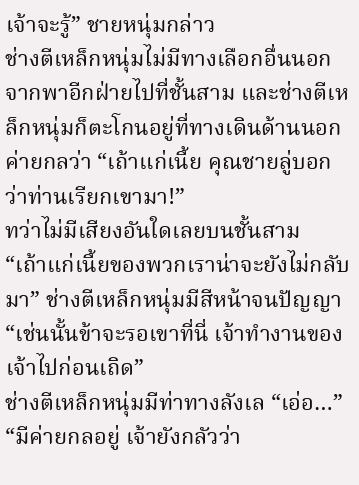เจ้าจะรู้” ชายหนุ่มกล่าว
ช่างตีเหล็กหนุ่มไม่มีทางเลือกอื่นนอกจากพาอีกฝ่ายไปที่ชั้นสาม และช่างตีเหล็กหนุ่มก็ตะโกนอยู่ที่ทางเดินด้านนอกค่ายกลว่า “เถ้าแก่เนี้ย คุณชายลู่บอกว่าท่านเรียกเขามา!”
ทว่าไม่มีเสียงอันใดเลยบนชั้นสาม
“เถ้าแก่เนี้ยของพวกเราน่าจะยังไม่กลับมา” ช่างตีเหล็กหนุ่มมีสีหน้าจนปัญญา
“เช่นนั้นข้าจะรอเขาที่นี่ เจ้าทำงานของเจ้าไปก่อนเถิด”
ช่างตีเหล็กหนุ่มมีท่าทางลังเล “เอ่อ…”
“มีค่ายกลอยู่ เจ้ายังกลัวว่า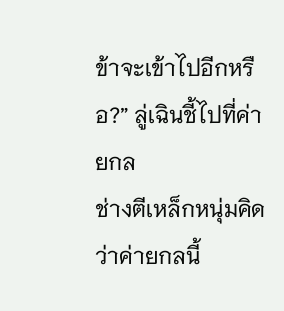ข้าจะเข้าไปอีกหรือ?” ลู่เฉินชี้ไปที่ค่ายกล
ช่างตีเหล็กหนุ่มคิดว่าค่ายกลนี้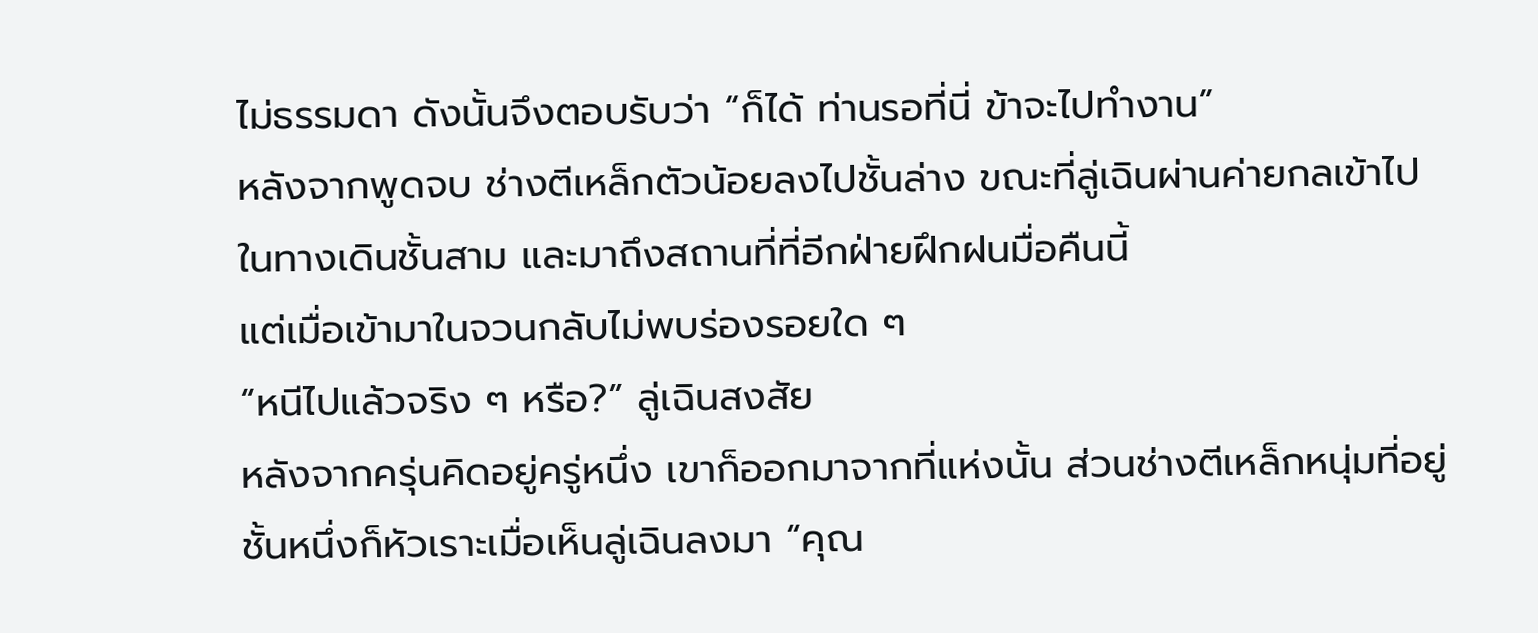ไม่ธรรมดา ดังนั้นจึงตอบรับว่า “ก็ได้ ท่านรอที่นี่ ข้าจะไปทำงาน”
หลังจากพูดจบ ช่างตีเหล็กตัวน้อยลงไปชั้นล่าง ขณะที่ลู่เฉินผ่านค่ายกลเข้าไปในทางเดินชั้นสาม และมาถึงสถานที่ที่อีกฝ่ายฝึกฝนมื่อคืนนี้
แต่เมื่อเข้ามาในจวนกลับไม่พบร่องรอยใด ๆ
“หนีไปแล้วจริง ๆ หรือ?” ลู่เฉินสงสัย
หลังจากครุ่นคิดอยู่ครู่หนึ่ง เขาก็ออกมาจากที่แห่งนั้น ส่วนช่างตีเหล็กหนุ่มที่อยู่ชั้นหนึ่งก็หัวเราะเมื่อเห็นลู่เฉินลงมา “คุณ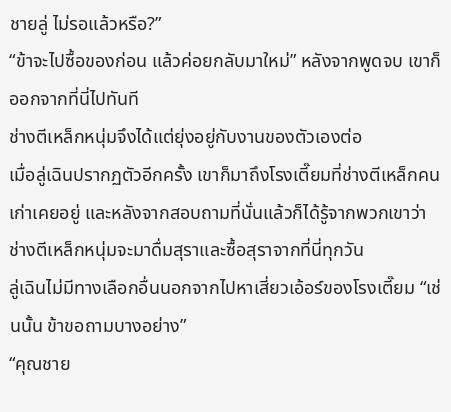ชายลู่ ไม่รอแล้วหรือ?”
“ข้าจะไปซื้อของก่อน แล้วค่อยกลับมาใหม่” หลังจากพูดจบ เขาก็ออกจากที่นี่ไปทันที
ช่างตีเหล็กหนุ่มจึงได้แต่ยุ่งอยู่กับงานของตัวเองต่อ
เมื่อลู่เฉินปรากฏตัวอีกครั้ง เขาก็มาถึงโรงเตี๊ยมที่ช่างตีเหล็กคนเก่าเคยอยู่ และหลังจากสอบถามที่นั่นแล้วก็ได้รู้จากพวกเขาว่า ช่างตีเหล็กหนุ่มจะมาดื่มสุราและซื้อสุราจากที่นี่ทุกวัน
ลู่เฉินไม่มีทางเลือกอื่นนอกจากไปหาเสี่ยวเอ้อร์ของโรงเตี๊ยม “เช่นนั้น ข้าขอถามบางอย่าง”
“คุณชาย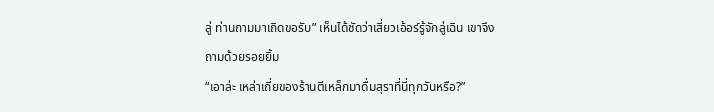ลู่ ท่านถามมาเถิดขอรับ” เห็นได้ชัดว่าเสี่ยวเอ้อร์รู้จักลู่เฉิน เขาจึงถามด้วยรอยยิ้ม
“เอาล่ะ เหล่าเถี่ยของร้านตีเหล็กมาดื่มสุราที่นี่ทุกวันหรือ?”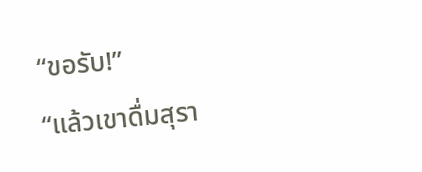“ขอรับ!”
“แล้วเขาดื่มสุรา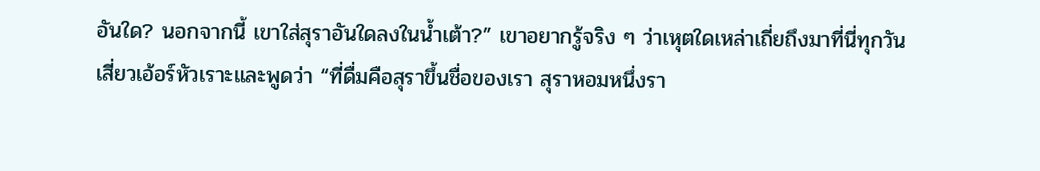อันใด? นอกจากนี้ เขาใส่สุราอันใดลงในน้ำเต้า?” เขาอยากรู้จริง ๆ ว่าเหุตใดเหล่าเถี่ยถึงมาที่นี่ทุกวัน
เสี่ยวเอ้อร์หัวเราะและพูดว่า “ที่ดื่มคือสุราขึ้นชื่อของเรา สุราหอมหนึ่งรา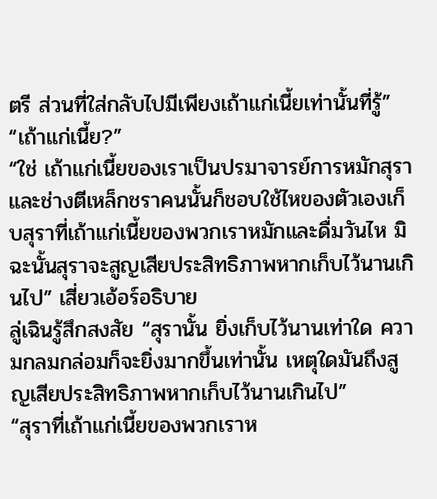ตรี ส่วนที่ใส่กลับไปมีเพียงเถ้าแก่เนี้ยเท่านั้นที่รู้”
“เถ้าแก่เนี้ย?”
“ใช่ เถ้าแก่เนี้ยของเราเป็นปรมาจารย์การหมักสุรา และช่างตีเหล็กชราคนนั้นก็ชอบใช้ไหของตัวเองเก็บสุราที่เถ้าแก่เนี้ยของพวกเราหมักและดื่มวันไห มิฉะนั้นสุราจะสูญเสียประสิทธิภาพหากเก็บไว้นานเกินไป” เสี่ยวเอ้อร์อธิบาย
ลู่เฉินรู้สึกสงสัย “สุรานั้น ยิ่งเก็บไว้นานเท่าใด ความกลมกล่อมก็จะยิ่งมากขึ้นเท่านั้น เหตุใดมันถึงสูญเสียประสิทธิภาพหากเก็บไว้นานเกินไป”
“สุราที่เถ้าแก่เนี้ยของพวกเราห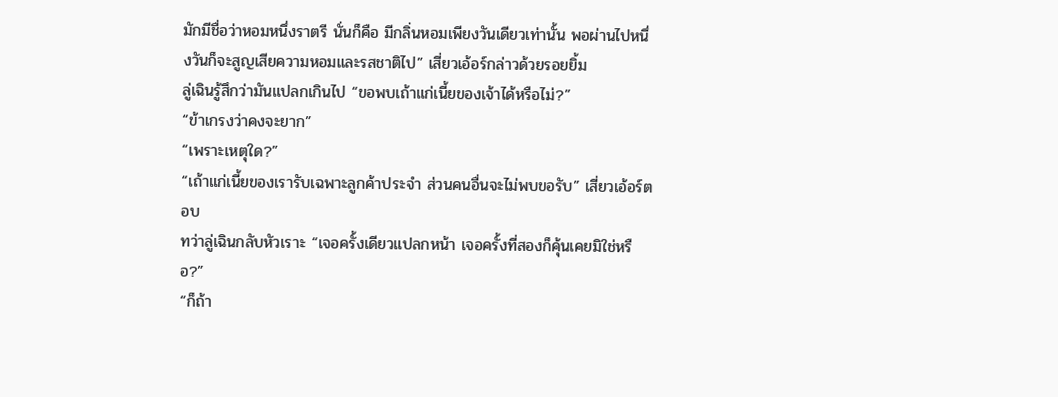มักมีชื่อว่าหอมหนึ่งราตรี นั่นก็คือ มีกลิ่นหอมเพียงวันเดียวเท่านั้น พอผ่านไปหนึ่งวันก็จะสูญเสียความหอมและรสชาติไป” เสี่ยวเอ้อร์กล่าวด้วยรอยยิ้ม
ลู่เฉินรู้สึกว่ามันแปลกเกินไป “ขอพบเถ้าแก่เนี้ยของเจ้าได้หรือไม่?”
“ข้าเกรงว่าคงจะยาก”
“เพราะเหตุใด?”
“เถ้าแก่เนี้ยของเรารับเฉพาะลูกค้าประจำ ส่วนคนอื่นจะไม่พบขอรับ” เสี่ยวเอ้อร์ตอบ
ทว่าลู่เฉินกลับหัวเราะ “เจอครั้งเดียวแปลกหน้า เจอครั้งที่สองก็คุ้นเคยมิใช่หรือ?”
“ก็ถ้า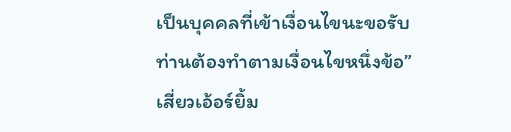เป็นบุคคลที่เข้าเงื่อนไขนะขอรับ ท่านต้องทำตามเงื่อนไขหนึ่งข้อ” เสี่ยวเอ้อร์ยิ้ม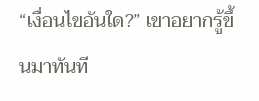“เงื่อนไขอันใด?” เขาอยากรู้ขึ้นมาทันที